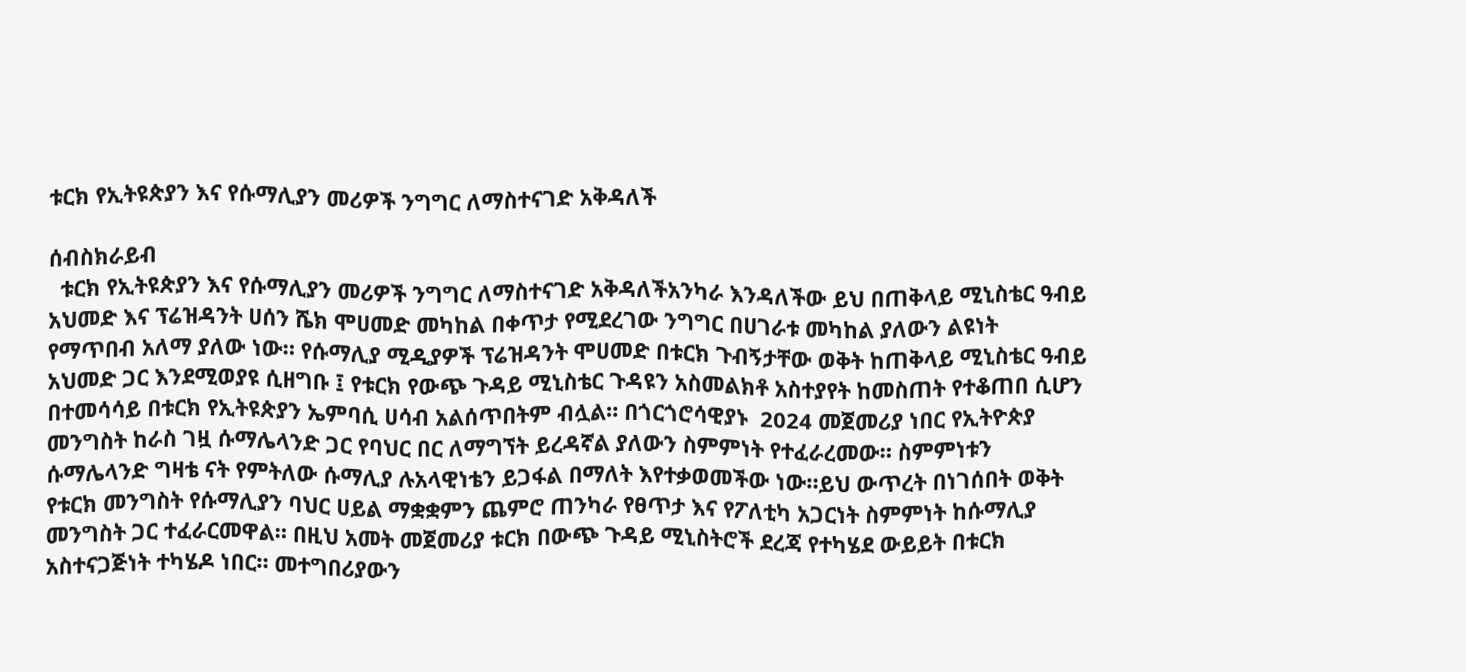ቱርክ የኢትዩጵያን እና የሱማሊያን መሪዎች ንግግር ለማስተናገድ አቅዳለች

ሰብስክራይብ
  ቱርክ የኢትዩጵያን እና የሱማሊያን መሪዎች ንግግር ለማስተናገድ አቅዳለችአንካራ እንዳለችው ይህ በጠቅላይ ሚኒስቴር ዓብይ አህመድ እና ፕሬዝዳንት ሀሰን ሼክ ሞሀመድ መካከል በቀጥታ የሚደረገው ንግግር በሀገራቱ መካከል ያለውን ልዩነት የማጥበብ አለማ ያለው ነው። የሱማሊያ ሚዲያዎች ፕሬዝዳንት ሞሀመድ በቱርክ ጉብኝታቸው ወቅት ከጠቅላይ ሚኒስቴር ዓብይ አህመድ ጋር እንደሚወያዩ ሲዘግቡ ፤ የቱርክ የውጭ ጉዳይ ሚኒስቴር ጉዳዩን አስመልክቶ አስተያየት ከመስጠት የተቆጠበ ሲሆን በተመሳሳይ በቱርክ የኢትዩጵያን ኤምባሲ ሀሳብ አልሰጥበትም ብሏል። በጎርጎሮሳዊያኑ  2024 መጀመሪያ ነበር የኢትዮጵያ መንግስት ከራስ ገዟ ሱማሌላንድ ጋር የባህር በር ለማግኘት ይረዳኛል ያለውን ስምምነት የተፈራረመው። ስምምነቱን ሱማሌላንድ ግዛቴ ናት የምትለው ሱማሊያ ሉአላዊነቴን ይጋፋል በማለት እየተቃወመችው ነው።ይህ ውጥረት በነገሰበት ወቅት የቱርክ መንግስት የሱማሊያን ባህር ሀይል ማቋቋምን ጨምሮ ጠንካራ የፀጥታ እና የፖለቲካ አጋርነት ስምምነት ከሱማሊያ መንግስት ጋር ተፈራርመዋል። በዚህ አመት መጀመሪያ ቱርክ በውጭ ጉዳይ ሚኒስትሮች ደረጃ የተካሄደ ውይይት በቱርክ አስተናጋጅነት ተካሄዶ ነበር። መተግበሪያውን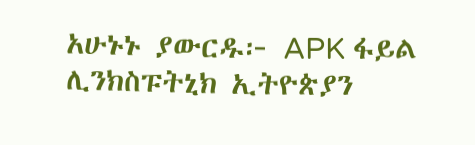አሁኑኑ ያውርዱ፦ APK ፋይል ሊንክስፑትኒክ ኢትዮጵያን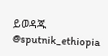ይወዳጁ @sputnik_ethiopia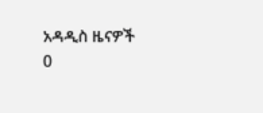አዳዲስ ዜናዎች
0